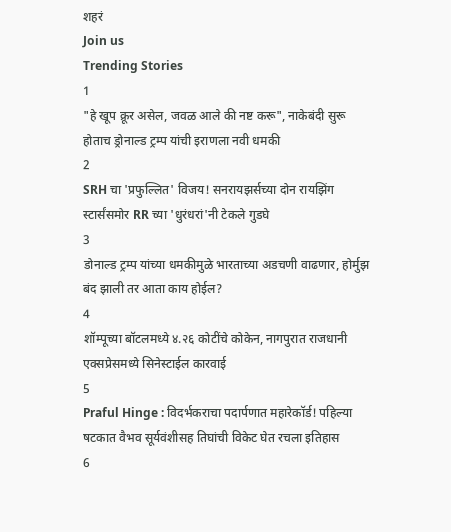शहरं
Join us
Trending Stories
1
"हे खूप क्रूर असेल, जवळ आले की नष्ट करू", नाकेबंदी सुरू होताच ड्रोनाल्ड ट्रम्प यांची इराणला नवी धमकी
2
SRH चा 'प्रफुल्लित' विजय! सनरायझर्सच्या दोन रायझिंग स्टार्संसमोर RR च्या 'धुरंधरां'नी टेकले गुडघे
3
डोनाल्ड ट्रम्प यांच्या धमकीमुळे भारताच्या अडचणी वाढणार, होर्मुझ बंद झाली तर आता काय होईल?
4
शॉम्पूच्या बॉटलमध्ये ४.२६ कोटींचे कोकेन, नागपुरात राजधानी एक्सप्रेसमध्ये सिनेस्टाईल कारवाई
5
Praful Hinge : विदर्भकराचा पदार्पणात महारेकॉर्ड! पहिल्या षटकात वैभव सूर्यवंशीसह तिघांची विकेट घेत रचला इतिहास
6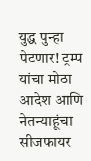युद्ध पुन्हा पेटणार! ट्रम्प यांचा मोठा आदेश आणि नेतन्याहूंचा सीजफायर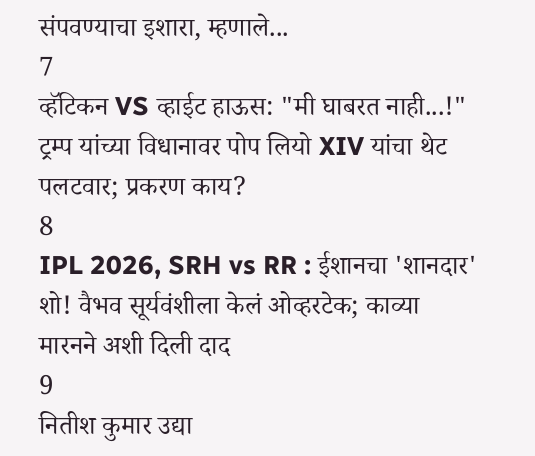संपवण्याचा इशारा, म्हणाले...
7
व्हॅटिकन VS व्हाईट हाऊस: "मी घाबरत नाही...!" ट्रम्प यांच्या विधानावर पोप लियो XIV यांचा थेट पलटवार; प्रकरण काय?
8
IPL 2026, SRH vs RR : ईशानचा 'शानदार' शो! वैभव सूर्यवंशीला केलं ओव्हरटेक; काव्या मारनने अशी दिली दाद
9
नितीश कुमार उद्या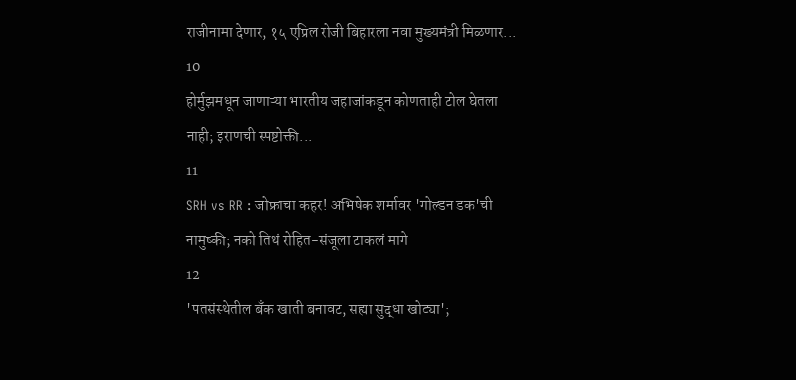राजीनामा देणार, १५ एप्रिल रोजी बिहारला नवा मुख्यमंत्री मिळणार...
10
होर्मुझमधून जाणाऱ्या भारतीय जहाजांकडून कोणताही टोल घेतला नाही; इराणची स्पष्टोक्ती...
11
SRH vs RR : जोफ्राचा कहर! अभिषेक शर्मावर 'गोल्डन डक'ची नामुष्की; नको तिथं रोहित-संजूला टाकलं मागे
12
'पतसंस्थेतील बँक खाती बनावट, सह्या सुद्धा खोट्या';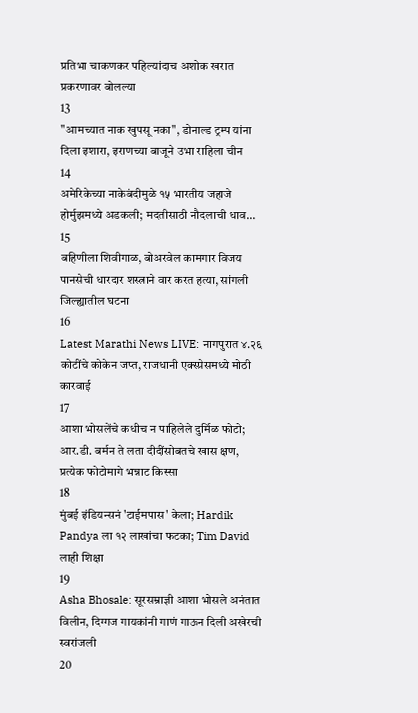प्रतिभा चाकणकर पहिल्यांदाच अशोक खरात प्रकरणावर बोलल्या
13
"आमच्यात नाक खुपसू नका", डोनाल्ड ट्रम्प यांना दिला इशारा, इराणच्या बाजूने उभा राहिला चीन
14
अमेरिकेच्या नाकेबंदीमुळे १५ भारतीय जहाजे होर्मुझमध्ये अडकली; मदतीसाठी नौदलाची धाव...
15
बहिणीला शिवीगाळ, बोअरवेल कामगार विजय पानसेची धारदार शस्त्राने वार करत हत्या, सांगली जिल्ह्यातील घटना
16
Latest Marathi News LIVE: नागपुरात ४.२६ कोटींचे कोकेन जप्त, राजधानी एक्स्प्रेसमध्ये मोठी कारवाई
17
आशा भोसलेंचे कधीच न पाहिलेले दुर्मिळ फोटो; आर.डी. बर्मन ते लता दीदींसोबतचे खास क्षण, प्रत्येक फोटोमागे भन्नाट किस्सा
18
मुंबई इंडियन्सनं 'टाईमपास' केला; Hardik Pandya ला १२ लाखांचा फटका; Tim David लाही शिक्षा
19
Asha Bhosale: सूरसम्राज्ञी आशा भोसले अनंतात विलीन, दिग्गज गायकांनी गाणं गाऊन दिली अखेरची स्वरांजली
20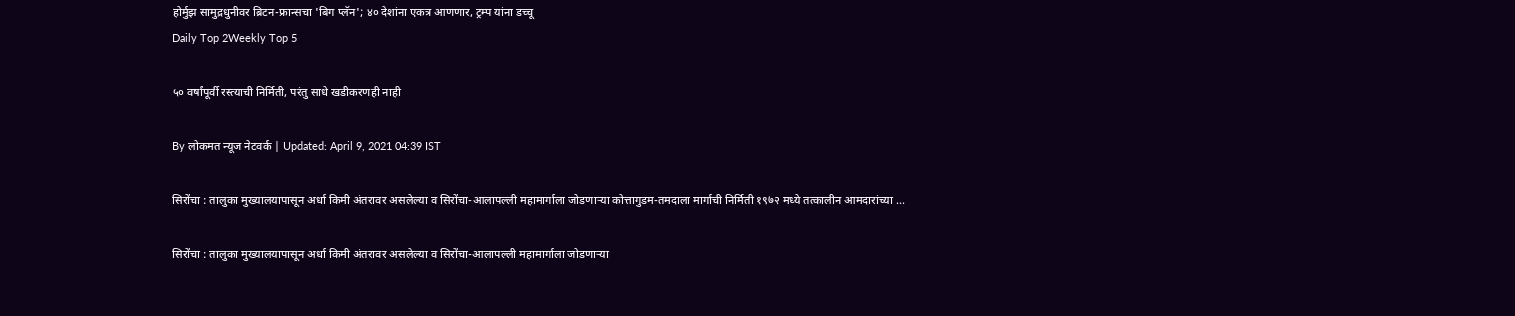होर्मुझ सामुद्रधुनीवर ब्रिटन-फ्रान्सचा 'बिग प्लॅन'; ४० देशांना एकत्र आणणार, ट्रम्प यांना डच्चू
Daily Top 2Weekly Top 5

५० वर्षांपूर्वी रस्त्याची निर्मिती, परंतु साधे खडीकरणही नाही

By लोकमत न्यूज नेटवर्क | Updated: April 9, 2021 04:39 IST

सिरोंचा : तालुका मुख्यालयापासून अर्धा किमी अंतरावर असलेल्या व सिरोंचा-आलापल्ली महामार्गाला जोडणाऱ्या कोत्तागुडम-तमदाला मार्गाची निर्मिती १९७२ मध्ये तत्कालीन आमदारांच्या ...

सिरोंचा : तालुका मुख्यालयापासून अर्धा किमी अंतरावर असलेल्या व सिरोंचा-आलापल्ली महामार्गाला जोडणाऱ्या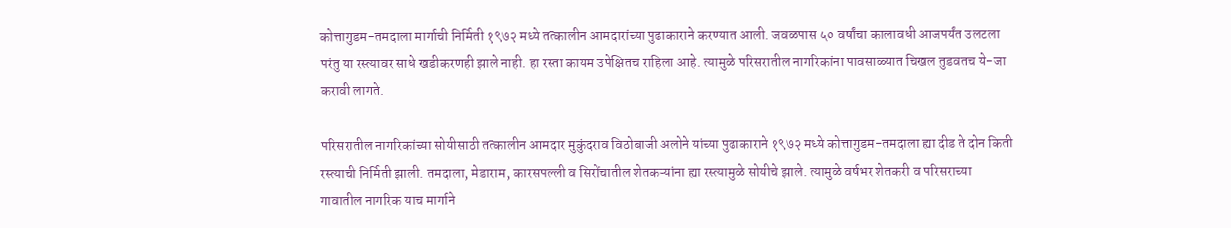कोत्तागुडम-तमदाला मार्गाची निर्मिती १९७२ मध्ये तत्कालीन आमदारांच्या पुढाकाराने करण्यात आली. जवळपास ५० वर्षांचा कालावधी आजपर्यंत उलटला परंतु या रस्त्यावर साधे खडीकरणही झाले नाही. हा रस्ता कायम उपेक्षितच राहिला आहे. त्यामुळे परिसरातील नागरिकांना पावसाळ्यात चिखल तुडवतच ये-जा करावी लागते.

परिसरातील नागरिकांच्या सोयीसाठी तत्कालीन आमदार मुकुंदराव विठोबाजी अलोने यांच्या पुढाकाराने १९७२ मध्ये कोत्तागुडम-तमदाला ह्या दीड ते दोन किती रस्त्याची निर्मिती झाली. तमदाला, मेडाराम, कारसपल्ली व सिरोंचातील शेतकऱ्यांना ह्या रस्त्यामुळे सोयीचे झाले. त्यामुळे वर्षभर शेतकरी व परिसराच्या गावातील नागरिक याच मार्गाने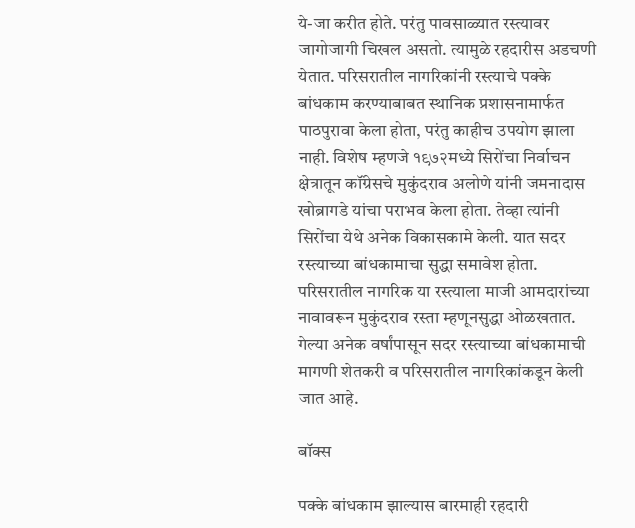ये-जा करीत होते. परंतु पावसाळ्यात रस्त्यावर जागोजागी चिखल असतो. त्यामुळे रहदारीस अडचणी येतात. परिसरातील नागरिकांनी रस्त्याचे पक्के बांधकाम करण्याबाबत स्थानिक प्रशासनामार्फत पाठपुरावा केला होता, परंतु काहीच उपयोग झाला नाही. विशेष म्हणजे १९७२मध्ये सिरोंचा निर्वाचन क्षेत्रातून कॉंग्रेसचे मुकुंदराव अलोणे यांनी जमनादास खोब्रागडे यांचा पराभव केला होता. तेव्हा त्यांनी सिरोंचा येथे अनेक विकासकामे केली. यात सदर रस्त्याच्या बांधकामाचा सुद्धा समावेश होता. परिसरातील नागरिक या रस्त्याला माजी आमदारांच्या नावावरून मुकुंदराव रस्ता म्हणूनसुद्धा ओळखतात. गेल्या अनेक वर्षांपासून सदर रस्त्याच्या बांधकामाची मागणी शेतकरी व परिसरातील नागरिकांकडून केली जात आहे.

बॉक्स

पक्के बांधकाम झाल्यास बारमाही रहदारी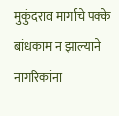मुकुंदराव मार्गाचे पक्के बांधकाम न झाल्याने नागरिकांना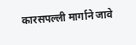कारसपल्ली मार्गाने जावे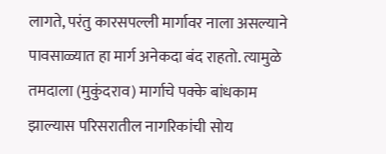लागते, परंतु कारसपल्ली मार्गावर नाला असल्याने पावसाळ्यात हा मार्ग अनेकदा बंद राहतो. त्यामुळे तमदाला (मुकुंदराव) मार्गाचे पक्के बांधकाम झाल्यास परिसरातील नागरिकांची सोय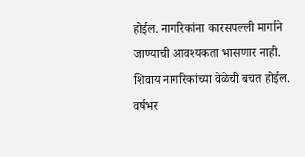होईल. नागरिकांना कारसपल्ली मार्गाने जाण्याची आवश्यकता भासणार नाही. शिवाय नागरिकांच्या वेळेची बचत होईल. वर्षभर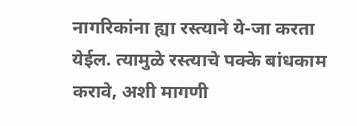नागरिकांना ह्या रस्त्याने ये-जा करता येईल. त्यामुळे रस्त्याचे पक्के बांधकाम करावे, अशी मागणी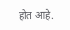होत आहे.